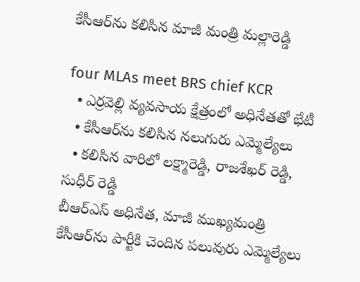కేసీఆర్‌ను కలిసిన మాజీ మంత్రి మల్లారెడ్డి

four MLAs meet BRS chief KCR
  • ఎర్రవెల్లి వ్యవసాయ క్షేత్రంలో అధినేతతో భేటీ
  • కేసీఆర్‌ను కలిసిన నలుగురు ఎమ్మెల్యేలు
  • కలిసిన వారిలో లక్ష్మారెడ్డి, రాజశేఖర్ రెడ్డి, సుధీర్ రెడ్డి
బీఆర్ఎస్ అధినేత, మాజీ ముఖ్యమంత్రి కేసీఆర్‌ను పార్టీకి చెందిన పలువురు ఎమ్మెల్యేలు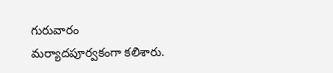గురువారం మర్యాదపూర్వకంగా కలిశారు.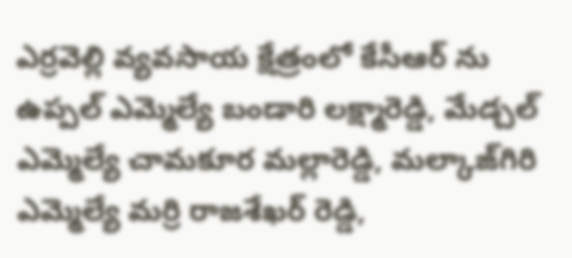ఎర్రవెల్లి వ్యవసాయ క్షేత్రంలో కేసీఆర్ ను ఉప్పల్ ఎమ్మెల్యే బండారి లక్ష్మారెడ్డి, మేడ్చల్ ఎమ్మెల్యే చామకూర మల్లారెడ్డి, మల్కాజ్‌గిరి ఎమ్మెల్యే మర్రి రాజశేఖర్ రెడ్డి,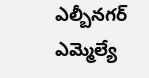ఎల్బీనగర్ ఎమ్మెల్యే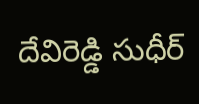దేవిరెడ్డి సుధీర్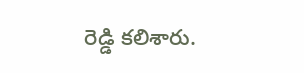రెడ్డి కలిశారు.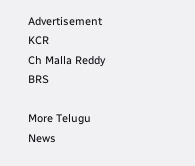Advertisement
KCR
Ch Malla Reddy
BRS

More Telugu News